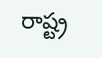రాష్ట్ర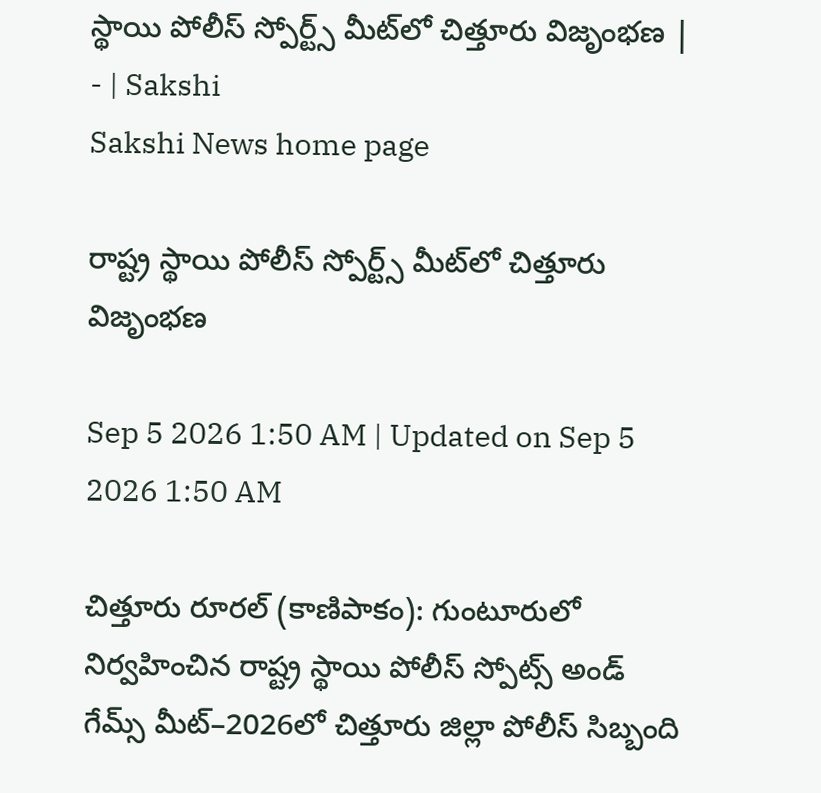స్థాయి పోలీస్‌ స్పోర్ట్స్‌ మీట్‌లో చిత్తూరు విజృంభణ | - | Sakshi
Sakshi News home page

రాష్ట్ర స్థాయి పోలీస్‌ స్పోర్ట్స్‌ మీట్‌లో చిత్తూరు విజృంభణ

Sep 5 2026 1:50 AM | Updated on Sep 5 2026 1:50 AM

చిత్తూరు రూరల్‌ (కాణిపాకం): గుంటూరులో నిర్వహించిన రాష్ట్ర స్థాయి పోలీస్‌ స్పోట్స్‌ అండ్‌ గేమ్స్‌ మీట్‌–2026లో చిత్తూరు జిల్లా పోలీస్‌ సిబ్బంది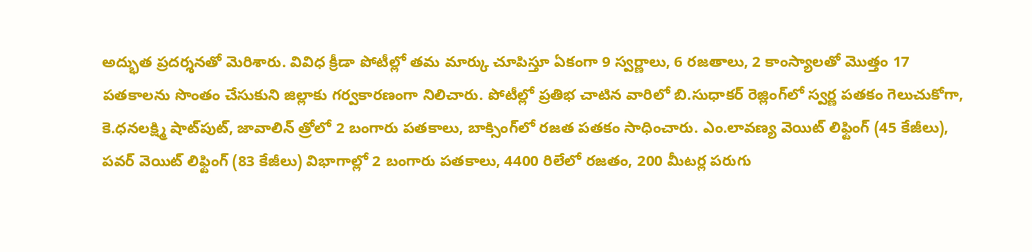అద్భుత ప్రదర్శనతో మెరిశారు. వివిధ క్రీడా పోటీల్లో తమ మార్కు చూపిస్తూ ఏకంగా 9 స్వర్ణాలు, 6 రజతాలు, 2 కాంస్యాలతో మొత్తం 17 పతకాలను సొంతం చేసుకుని జిల్లాకు గర్వకారణంగా నిలిచారు. పోటీల్లో ప్రతిభ చాటిన వారిలో బి.సుధాకర్‌ రెజ్లింగ్‌లో స్వర్ణ పతకం గెలుచుకోగా, కె.ధనలక్ష్మి షాట్‌పుట్‌, జావాలిన్‌ త్రోలో 2 బంగారు పతకాలు, బాక్సింగ్‌లో రజత పతకం సాధించారు. ఎం.లావణ్య వెయిట్‌ లిఫ్టింగ్‌ (45 కేజీలు), పవర్‌ వెయిట్‌ లిఫ్టింగ్‌ (83 కేజీలు) విభాగాల్లో 2 బంగారు పతకాలు, 4400 రిలేలో రజతం, 200 మీటర్ల పరుగు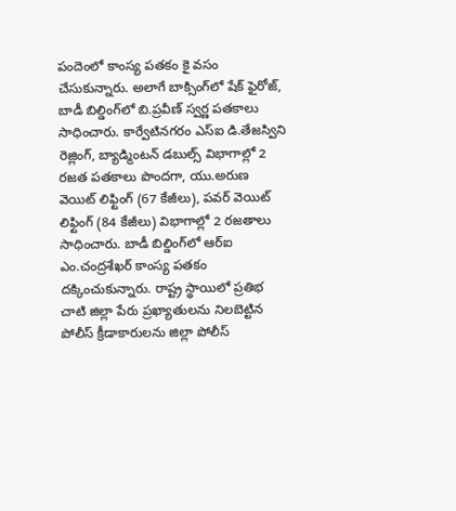పందెంలో కాంస్య పతకం కై వసం చేసుకున్నారు. అలాగే బాక్సింగ్‌లో షేక్‌ ఫైరోజ్‌, బాడీ బిల్డింగ్‌లో బి.ప్రవీణ్‌ స్వర్ణ పతకాలు సాధించారు. కార్వేటినగరం ఎస్‌ఐ డి.తేజస్విని రెజ్లింగ్‌, బ్యాడ్మింటన్‌ డబుల్స్‌ విభాగాల్లో 2 రజత పతకాలు పొందగా, యు.అరుణ వెయిట్‌ లిఫ్టింగ్‌ (67 కేజీలు), పవర్‌ వెయిట్‌ లిఫ్టింగ్‌ (84 కేజీలు) విభాగాల్లో 2 రజతాలు సాధించారు. బాడీ బిల్డింగ్‌లో ఆర్‌ఐ ఎం.చంద్రశేఖర్‌ కాంస్య పతకం దక్కించుకున్నారు. రాష్ట్ర స్థాయిలో ప్రతిభ చాటి జిల్లా పేరు ప్రఖ్యాతులను నిలబెట్టిన పోలీస్‌ క్రీడాకారులను జిల్లా పోలీస్‌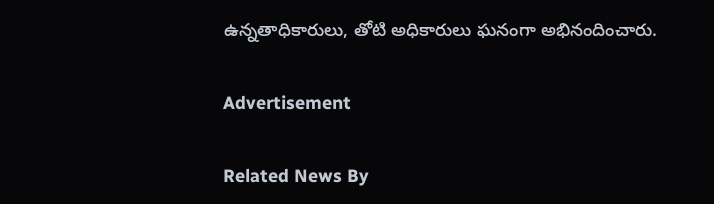ఉన్నతాధికారులు, తోటి అధికారులు ఘనంగా అభినందించారు.

Advertisement

Related News By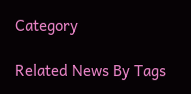Category

Related News By Tags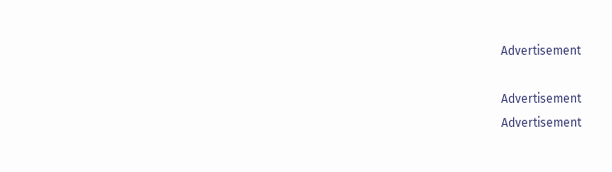Advertisement

Advertisement
Advertisement